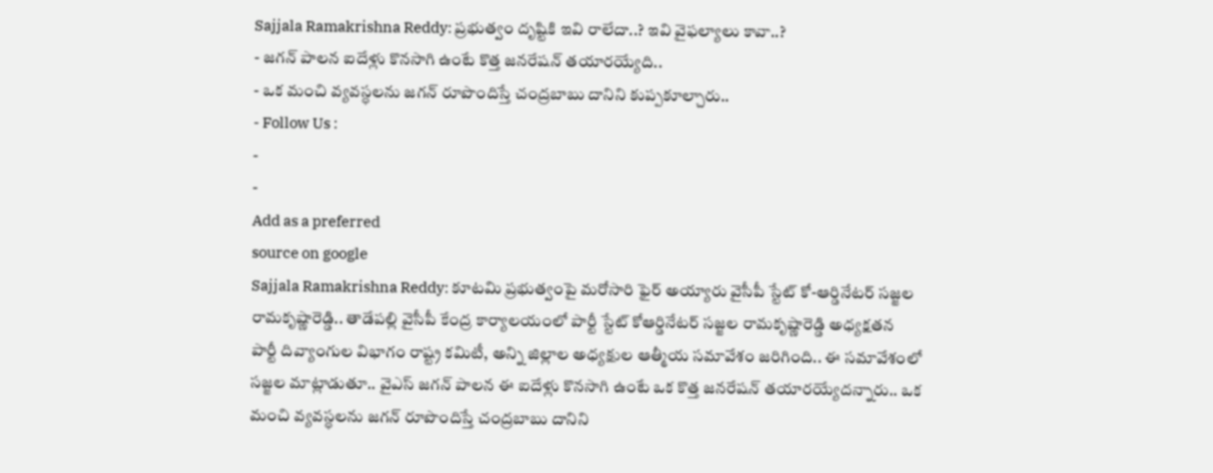Sajjala Ramakrishna Reddy: ప్రభుత్వం దృష్టికి ఇవి రాలేదా..? ఇవి వైఫల్యాలు కావా..?
- జగన్ పాలన ఐదేళ్లు కొనసాగి ఉంటే కొత్త జనరేషన్ తయారయ్యేది..
- ఒక మంచి వ్యవస్ధలను జగన్ రూపొందిస్తే చంద్రబాబు దానిని కుప్పకూల్చారు..
- Follow Us :
-
-
Add as a preferred
source on google
Sajjala Ramakrishna Reddy: కూటమి ప్రభుత్వంపై మరోసారి ఫైర్ అయ్యారు వైసీపీ స్టేట్ కో-ఆర్డినేటర్ సజ్జల రామకృష్ణారెడ్డి.. తాడేపల్లి వైసీపీ కేంద్ర కార్యాలయంలో పార్టీ స్టేట్ కోఆర్డినేటర్ సజ్జల రామకృష్ణారెడ్డి అధ్యక్షతన పార్టీ దివ్యాంగుల విభాగం రాష్ట్ర కమిటీ, అన్ని జిల్లాల అధ్యక్షుల ఆత్మీయ సమావేశం జరిగింది.. ఈ సమావేశంలో సజ్జల మాట్లాడుతూ.. వైఎస్ జగన్ పాలన ఈ ఐదేళ్లు కొనసాగి ఉంటే ఒక కొత్త జనరేషన్ తయారయ్యేదన్నారు.. ఒక మంచి వ్యవస్ధలను జగన్ రూపొందిస్తే చంద్రబాబు దానిని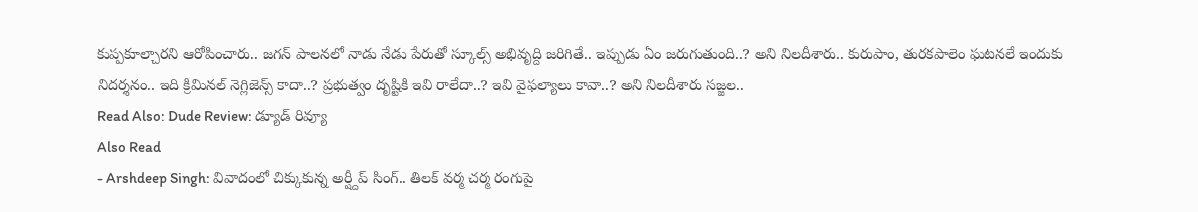కుప్పకూల్చారని ఆరోపించారు.. జగన్ పాలనలో నాడు నేడు పేరుతో స్కూల్స్ అభివృద్ది జరిగితే.. ఇప్పుడు ఏం జరుగుతుంది..? అని నిలదీశారు.. కురుపాం, తురకపాలెం ఘటనలే ఇందుకు నిదర్శనం.. ఇది క్రిమినల్ నెగ్లిజెన్స్ కాదా..? ప్రభుత్వం దృష్టికి ఇవి రాలేదా..? ఇవి వైఫల్యాలు కావా..? అని నిలదీశారు సజ్జల..
Read Also: Dude Review: డ్యూడ్ రివ్యూ
Also Read
- Arshdeep Singh: వివాదంలో చిక్కుకున్న అర్ష్దీప్ సింగ్.. తిలక్ వర్మ చర్మ రంగుపై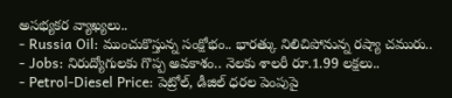అసభ్యకర వ్యాఖ్యలు..
- Russia Oil: ముంచుకొస్తున్న సంక్షోభం.. భారత్కు నిలిచిపోనున్న రష్యా చమురు..
- Jobs: నిరుద్యోగులకు గొప్ప అవకాశం.. నెలకు శాలరీ రూ.1.99 లక్షలు..
- Petrol-Diesel Price: పెట్రోల్, డీజిల్ ధరల పెంపుపై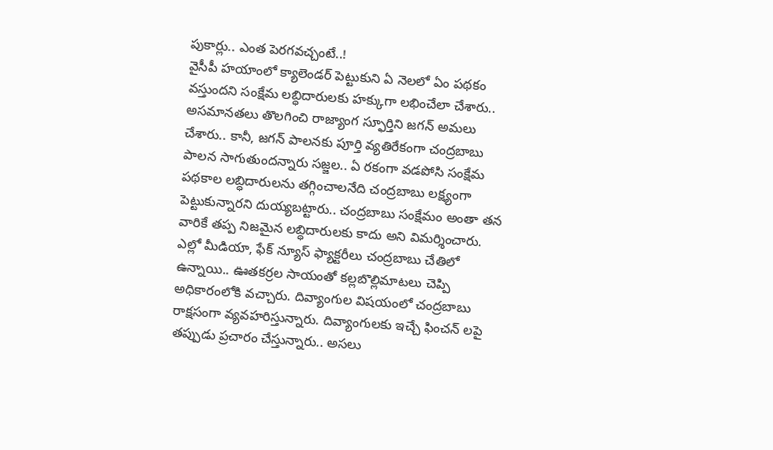పుకార్లు.. ఎంత పెరగవచ్చంటే..!
వైసీపీ హయాంలో క్యాలెండర్ పెట్టుకుని ఏ నెలలో ఏం పథకం వస్తుందని సంక్షేమ లబ్ధిదారులకు హక్కుగా లభించేలా చేశారు.. అసమానతలు తొలగించి రాజ్యాంగ స్ఫూర్తిని జగన్ అమలు చేశారు.. కానీ, జగన్ పాలనకు పూర్తి వ్యతిరేకంగా చంద్రబాబు పాలన సాగుతుందన్నారు సజ్జల.. ఏ రకంగా వడపోసి సంక్షేమ పథకాల లబ్ధిదారులను తగ్గించాలనేది చంద్రబాబు లక్ష్యంగా పెట్టుకున్నారని దుయ్యబట్టారు.. చంద్రబాబు సంక్షేమం అంతా తన వారికే తప్ప నిజమైన లబ్ధిదారులకు కాదు అని విమర్శించారు. ఎల్లో మీడియా, ఫేక్ న్యూస్ ఫ్యాక్టరీలు చంద్రబాబు చేతిలో ఉన్నాయి.. ఊతకర్రల సాయంతో కల్లబొల్లిమాటలు చెప్పి అధికారంలోకి వచ్చారు. దివ్యాంగుల విషయంలో చంద్రబాబు రాక్షసంగా వ్యవహరిస్తున్నారు. దివ్యాంగులకు ఇచ్చే ఫించన్ లపై తప్పుడు ప్రచారం చేస్తున్నారు.. అసలు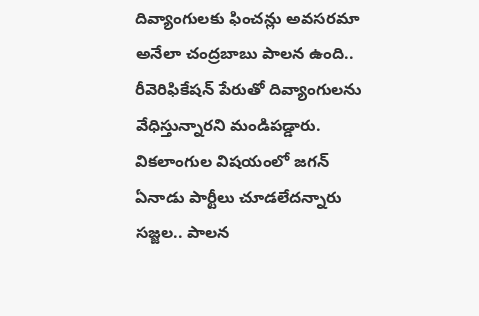దివ్యాంగులకు ఫించన్లు అవసరమా అనేలా చంద్రబాబు పాలన ఉంది.. రీవెరిఫికేషన్ పేరుతో దివ్యాంగులను వేధిస్తున్నారని మండిపడ్డారు.
వికలాంగుల విషయంలో జగన్ ఏనాడు పార్టీలు చూడలేదన్నారు సజ్జల.. పాలన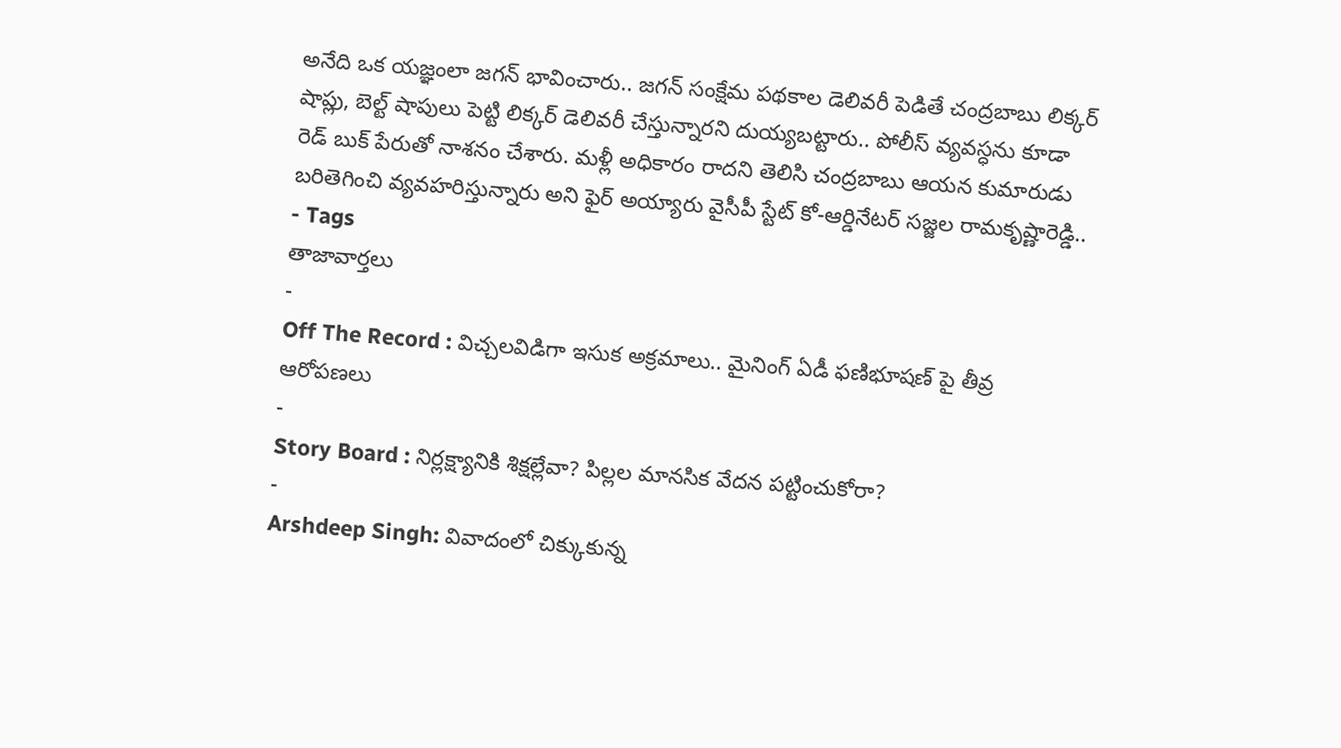అనేది ఒక యజ్ఞంలా జగన్ భావించారు.. జగన్ సంక్షేమ పథకాల డెలివరీ పెడితే చంద్రబాబు లిక్కర్ షాప్లు, బెల్ట్ షాపులు పెట్టి లిక్కర్ డెలివరీ చేస్తున్నారని దుయ్యబట్టారు.. పోలీస్ వ్యవస్ధను కూడా రెడ్ బుక్ పేరుతో నాశనం చేశారు. మళ్లీ అధికారం రాదని తెలిసి చంద్రబాబు ఆయన కుమారుడు బరితెగించి వ్యవహరిస్తున్నారు అని ఫైర్ అయ్యారు వైసీపీ స్టేట్ కో-ఆర్డినేటర్ సజ్జల రామకృష్ణారెడ్డి..
- Tags
తాజావార్తలు
-
Off The Record : విచ్చలవిడిగా ఇసుక అక్రమాలు.. మైనింగ్ ఏడీ ఫణిభూషణ్ పై తీవ్ర ఆరోపణలు
-
Story Board : నిర్లక్ష్యానికి శిక్షల్లేవా? పిల్లల మానసిక వేదన పట్టించుకోరా?
-
Arshdeep Singh: వివాదంలో చిక్కుకున్న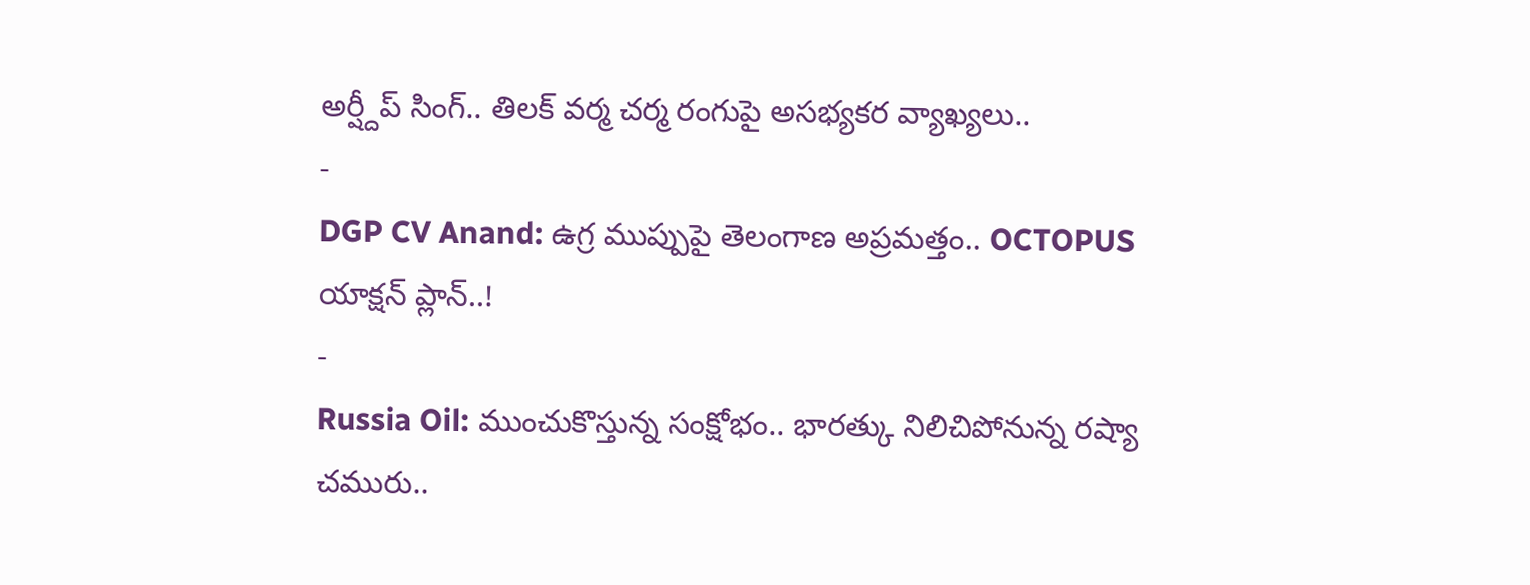అర్ష్దీప్ సింగ్.. తిలక్ వర్మ చర్మ రంగుపై అసభ్యకర వ్యాఖ్యలు..
-
DGP CV Anand: ఉగ్ర ముప్పుపై తెలంగాణ అప్రమత్తం.. OCTOPUS యాక్షన్ ప్లాన్..!
-
Russia Oil: ముంచుకొస్తున్న సంక్షోభం.. భారత్కు నిలిచిపోనున్న రష్యా చమురు..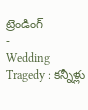ట్రెండింగ్
-
Wedding Tragedy : కన్నీళ్లు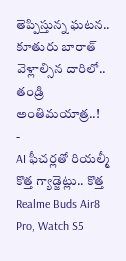తెప్పిస్తున్న ఘటన.. కూతురు బారాత్ వెళ్లాల్సిన దారిలో.. తండ్రి అంతిమయాత్ర..!
-
AI ఫీచర్లతో రియల్మీ కొత్త గ్యాడ్జెట్లు.. కొత్త Realme Buds Air8 Pro, Watch S5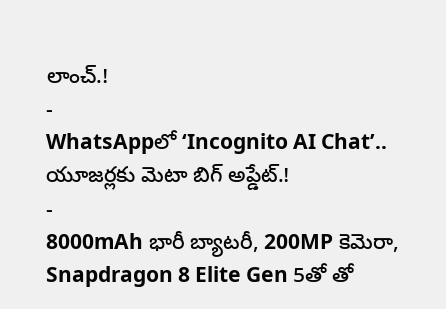లాంచ్.!
-
WhatsAppలో ‘Incognito AI Chat’.. యూజర్లకు మెటా బిగ్ అప్డేట్.!
-
8000mAh భారీ బ్యాటరీ, 200MP కెమెరా, Snapdragon 8 Elite Gen 5తో తో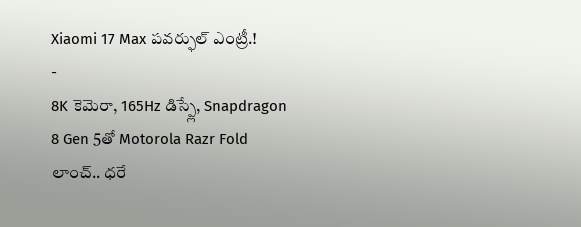Xiaomi 17 Max పవర్ఫుల్ ఎంట్రీ.!
-
8K కెమెరా, 165Hz డిస్ప్లే, Snapdragon 8 Gen 5తో Motorola Razr Fold లాంచ్.. ధరే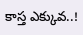కాస్త ఎక్కువ..!